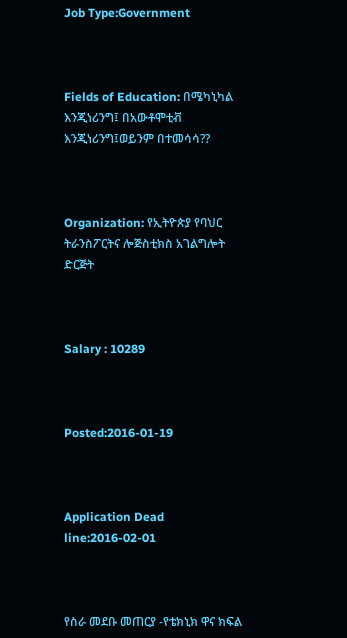Job Type:Government



Fields of Education: በሜካኒካል እንጂነሪንግ፤ በአውቶሞቲቭ እንጂነሪንግ፤ወይንም በተመሳሳ??



Organization: የኢትዮጵያ የባህር ትራንስፖርትና ሎጅስቲክስ አገልግሎት ድርጅት



Salary : 10289



Posted:2016-01-19



Application Dead line:2016-02-01



የስራ መደቡ መጠርያ -የቴክኒክ ዋና ክፍል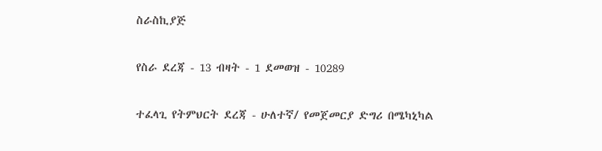ስራስኪያጅ

የስራ ደረጃ - 13 ብዛት - 1 ደመወዝ - 10289

ተፈላጊ የትምህርት ደረጃ - ሁለተኛ/ የመጀመርያ ድግሪ በሜካኒካል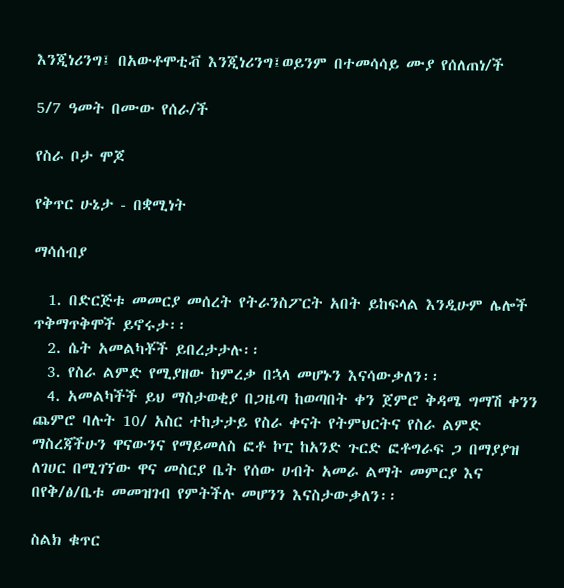እንጂነሪንግ፤ በአውቶሞቲቭ እንጂነሪንግ፤ወይንም በተመሳሳይ ሙያ የሰለጠነ/ች

5/7 ዓመት በሙው የሰራ/ች

የስራ ቦታ ሞጆ

የቅጥር ሁኔታ - በቋሚነት

ማሳሰብያ

  1. በድርጅቱ መመርያ መሰረት የትራንስፖርት አበት ይከፍላል እንዲሁም ሌሎች ጥቅማጥቅሞች ይኖሩታ፡፡
  2. ሴት አመልካቾች ይበረታታሉ፡፡
  3. የስራ ልምድ የሚያዘው ከምረቃ በኋላ መሆኑን እናሳውቃለን፡፡
  4. አመልካችች ይህ ማስታወቂያ በጋዜጣ ከወጣበት ቀን ጀምሮ ቅዳሜ ግማሽ ቀንን ጨምሮ ባሉት 10/ አስር ተከታታይ የስራ ቀናት የትምህርትና የስራ ልምድ ማስረጃችሁን ዋናውንና የማይመለስ ፎቶ ኮፒ ከአንድ ጉርድ ፎቶግራፍ ጋ በማያያዝ ለገሀር በሚገኘው ዋና መስርያ ቤት የሰው ሀብት አመራ ልማት መምርያ እና በየቅ/ፅ/ቤቱ መመዝገብ የምትችሉ መሆንን እናስታውቃለን፡፡

ስልክ ቁጥር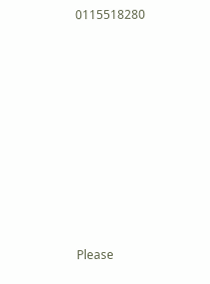0115518280









Please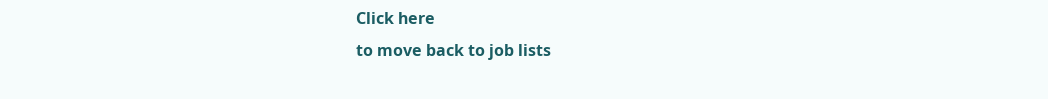Click here
to move back to job lists